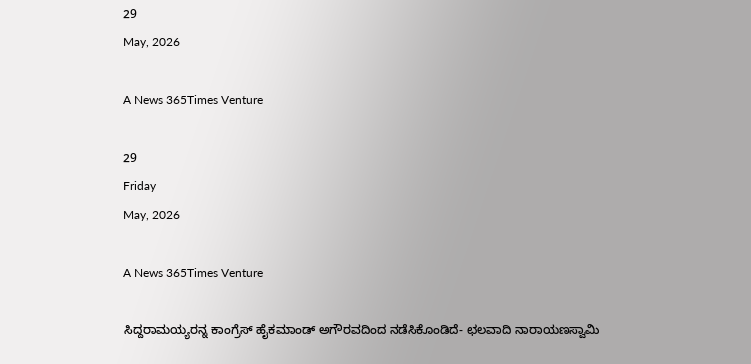29
May, 2026

A News 365Times Venture

29
Friday
May, 2026

A News 365Times Venture

ಸಿದ್ದರಾಮಯ್ಯರನ್ನ ಕಾಂಗ್ರೆಸ್ ಹೈಕಮಾಂಡ್ ಅಗೌರವದಿಂದ ನಡೆಸಿಕೊಂಡಿದೆ- ಛಲವಾದಿ ನಾರಾಯಣಸ್ವಾಮಿ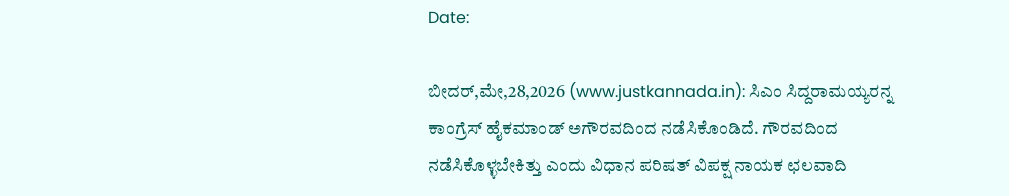Date:

ಬೀದರ್,ಮೇ,28,2026 (www.justkannada.in): ಸಿಎಂ ಸಿದ್ದರಾಮಯ್ಯರನ್ನ ಕಾಂಗ್ರೆಸ್ ಹೈಕಮಾಂಡ್ ಅಗೌರವದಿಂದ ನಡೆಸಿಕೊಂಡಿದೆ. ಗೌರವದಿಂದ ನಡೆಸಿಕೊಳ್ಳಬೇಕಿತ್ತು ಎಂದು ವಿಧಾನ ಪರಿಷತ್ ವಿಪಕ್ಷ ನಾಯಕ ಛಲವಾದಿ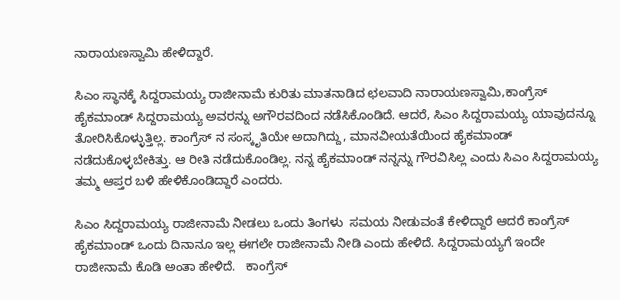ನಾರಾಯಣಸ್ವಾಮಿ ಹೇಳಿದ್ದಾರೆ.

ಸಿಎಂ ಸ್ಥಾನಕ್ಕೆ ಸಿದ್ದರಾಮಯ್ಯ ರಾಜೀನಾಮೆ ಕುರಿತು ಮಾತನಾಡಿದ ಛಲವಾದಿ ನಾರಾಯಣಸ್ವಾಮಿ,ಕಾಂಗ್ರೆಸ್ ಹೈಕಮಾಂಡ್ ಸಿದ್ದರಾಮಯ್ಯ ಅವರನ್ನು ಅಗೌರವದಿಂದ ನಡೆಸಿಕೊಂಡಿದೆ. ಆದರೆ, ಸಿಎಂ ಸಿದ್ದರಾಮಯ್ಯ ಯಾವುದನ್ನೂ ತೋರಿಸಿಕೊಳ್ಳುತ್ತಿಲ್ಲ. ಕಾಂಗ್ರೆಸ್‌ ನ ಸಂಸ್ಕೃತಿಯೇ ಅದಾಗಿದ್ದು, ಮಾನವೀಯತೆಯಿಂದ ಹೈಕಮಾಂಡ್ ನಡೆದುಕೊಳ್ಳಬೇಕಿತ್ತು. ಆ ರೀತಿ ನಡೆದುಕೊಂಡಿಲ್ಲ. ನನ್ನ ಹೈಕಮಾಂಡ್ ನನ್ನನ್ನು ಗೌರವಿಸಿಲ್ಲ ಎಂದು ಸಿಎಂ ಸಿದ್ದರಾಮಯ್ಯ ತಮ್ಮ ಆಪ್ತರ ಬಳಿ ಹೇಳಿಕೊಂಡಿದ್ದಾರೆ ಎಂದರು.

ಸಿಎಂ ಸಿದ್ದರಾಮಯ್ಯ ರಾಜೀನಾಮೆ ನೀಡಲು ಒಂದು ತಿಂಗಳು  ಸಮಯ ನೀಡುವಂತೆ ಕೇಳಿದ್ದಾರೆ ಆದರೆ ಕಾಂಗ್ರೆಸ್ ಹೈಕಮಾಂಡ್ ಒಂದು ದಿನಾನೂ ಇಲ್ಲ ಈಗಲೇ ರಾಜೀನಾಮೆ ನೀಡಿ ಎಂದು ಹೇಳಿದೆ. ಸಿದ್ದರಾಮಯ್ಯಗೆ ಇಂದೇ ರಾಜೀನಾಮೆ ಕೊಡಿ ಅಂತಾ ಹೇಳಿದೆ.   ಕಾಂಗ್ರೆಸ್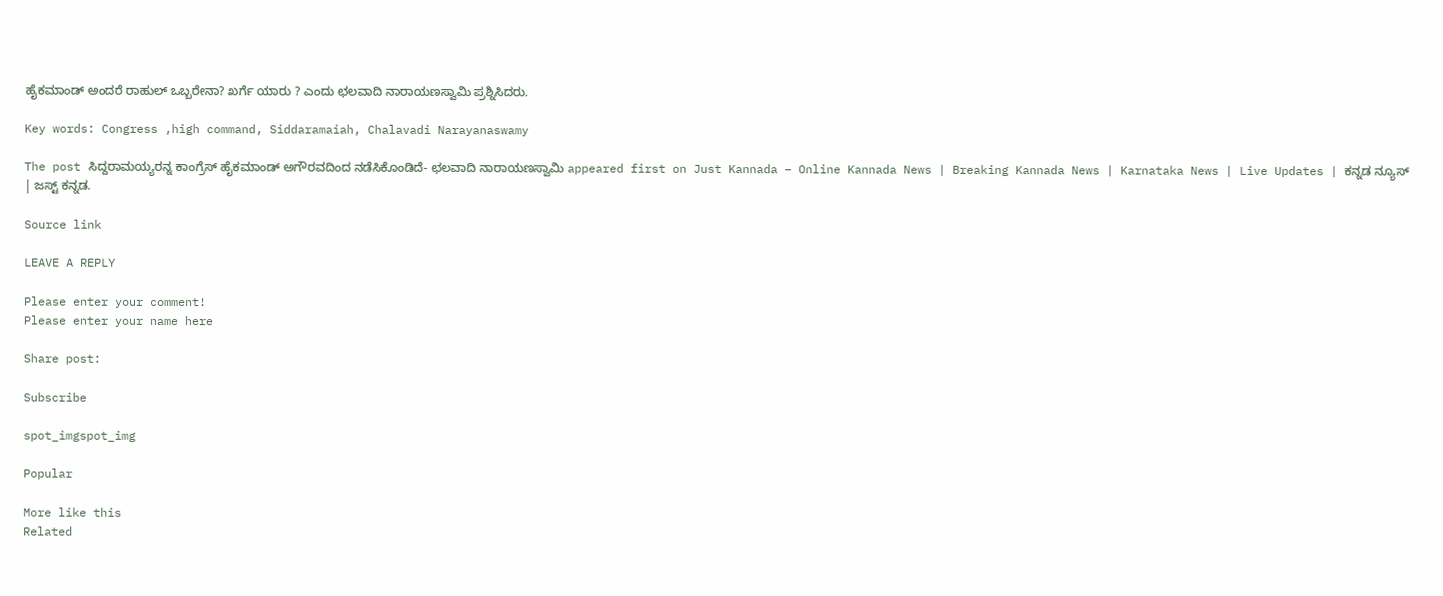ಹೈಕಮಾಂಡ್ ಅಂದರೆ ರಾಹುಲ್ ಒಬ್ಬರೇನಾ? ಖರ್ಗೆ ಯಾರು ? ಎಂದು ಛಲವಾದಿ ನಾರಾಯಣಸ್ವಾಮಿ ಪ್ರಶ್ನಿಸಿದರು.

Key words: Congress ,high command, Siddaramaiah, Chalavadi Narayanaswamy

The post ಸಿದ್ದರಾಮಯ್ಯರನ್ನ ಕಾಂಗ್ರೆಸ್ ಹೈಕಮಾಂಡ್ ಅಗೌರವದಿಂದ ನಡೆಸಿಕೊಂಡಿದೆ- ಛಲವಾದಿ ನಾರಾಯಣಸ್ವಾಮಿ appeared first on Just Kannada – Online Kannada News | Breaking Kannada News | Karnataka News | Live Updates | ಕನ್ನಡ ನ್ಯೂಸ್ | ಜಸ್ಟ್ ಕನ್ನಡ.

Source link

LEAVE A REPLY

Please enter your comment!
Please enter your name here

Share post:

Subscribe

spot_imgspot_img

Popular

More like this
Related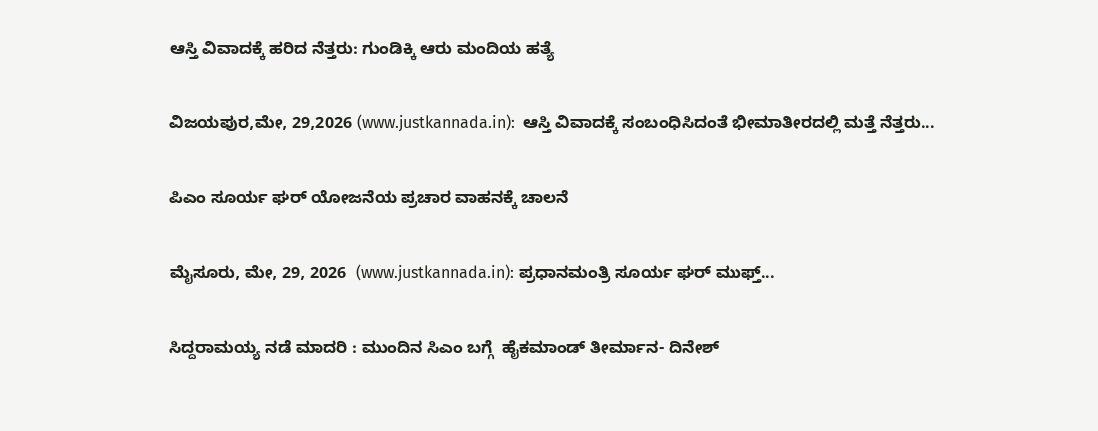ಆಸ್ತಿ ವಿವಾದಕ್ಕೆ ಹರಿದ ನೆತ್ತರು: ಗುಂಡಿಕ್ಕಿ ಆರು ಮಂದಿಯ ಹತ್ಯೆ

ವಿಜಯಪುರ,ಮೇ, 29,2026 (www.justkannada.in):  ಆಸ್ತಿ ವಿವಾದಕ್ಕೆ ಸಂಬಂಧಿಸಿದಂತೆ ಭೀಮಾತೀರದಲ್ಲಿ ಮತ್ತೆ ನೆತ್ತರು...

ಪಿಎಂ ಸೂರ್ಯ ಘರ್ ಯೋಜನೆಯ ಪ್ರಚಾರ ವಾಹನಕ್ಕೆ ಚಾಲನೆ

ಮೈಸೂರು, ಮೇ, 29, 2026  (www.justkannada.in): ಪ್ರಧಾನಮಂತ್ರಿ ಸೂರ್ಯ ಘರ್ ಮುಫ್ತ್...

ಸಿದ್ದರಾಮಯ್ಯ ನಡೆ ಮಾದರಿ : ಮುಂದಿನ ಸಿಎಂ ಬಗ್ಗೆ  ಹೈಕಮಾಂಡ್ ತೀರ್ಮಾನ- ದಿನೇಶ್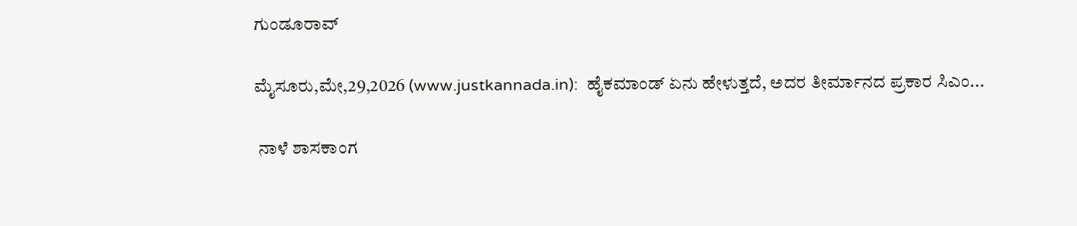ಗುಂಡೂರಾವ್

ಮೈಸೂರು,ಮೇ,29,2026 (www.justkannada.in):  ಹೈಕಮಾಂಡ್ ಏನು ಹೇಳುತ್ತದೆ, ಅದರ ತೀರ್ಮಾನದ ಪ್ರಕಾರ ಸಿಎಂ...

 ನಾಳೆ ಶಾಸಕಾಂಗ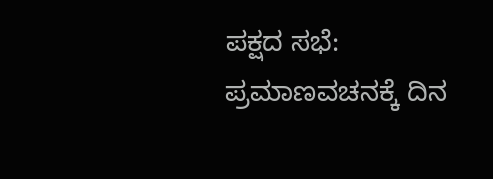ಪಕ್ಷದ ಸಭೆ: ಪ್ರಮಾಣವಚನಕ್ಕೆ ದಿನ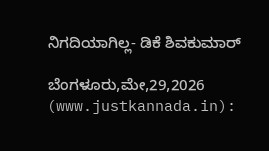ನಿಗದಿಯಾಗಿಲ್ಲ- ಡಿಕೆ ಶಿವಕುಮಾರ್

ಬೆಂಗಳೂರು,ಮೇ,29,2026 (www.justkannada.in):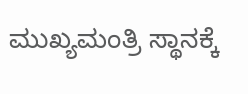ಮುಖ್ಯಮಂತ್ರಿ ಸ್ಥಾನಕ್ಕೆ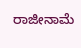ರಾಜೀನಾಮೆ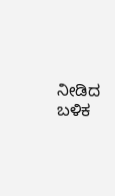ನೀಡಿದ  ಬಳಿಕ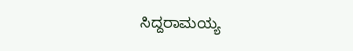ಸಿದ್ದರಾಮಯ್ಯ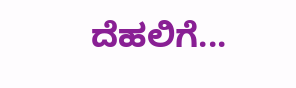ದೆಹಲಿಗೆ...